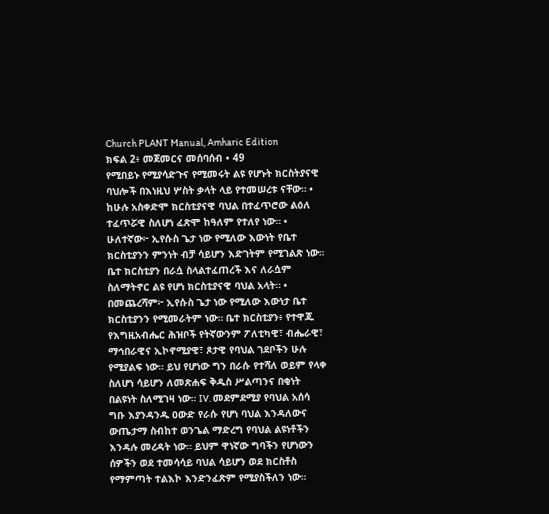Church PLANT Manual, Amharic Edition
ክፍል 2፥ መጀመርና መሰባሰብ • 49
የሚበይኑ የሚያሳድጉና የሚመሩት ልዩ የሆኑት ክርስትያናዊ ባህሎች በእነዚህ ሦስት ቃላት ላይ የተመሠረቱ ናቸው። • ከሁሉ አስቀድሞ ክርስቲያናዊ ባህል በተፈጥሮው ልዕለ ተፈጥሯዊ ስለሆነ ፈጽሞ ከዓለም የተለየ ነው። • ሁለተኛው፦ ኢየሱስ ጌታ ነው የሚለው እውነት የቤተ ክርስቲያንን ምንነት ብቻ ሳይሆን እድገትም የሚገልጽ ነው። ቤተ ክርስቲያን በራሷ ስላልተፈጠረች እና ለራሷም ስለማትኖር ልዩ የሆነ ክርስቲያናዊ ባህል አላት። • በመጨረሻም፦ ኢየሱስ ጌታ ነው የሚለው እውነታ ቤተ ክርስቲያንን የሚመራትም ነው። ቤተ ክርስቲያን፥ የተዋጁ የእግዚአብሔር ሕዝቦች የትኛውንም ፖለቲካዊ፣ ብሔራዊ፣ ማኅበራዊና ኢኮኖሚያዊ፣ ጾታዊ የባህል ገደቦችን ሁሉ የሚያልፍ ነው። ይህ የሆነው ግን በራሱ የተሻለ ወይም የላቀ ስለሆነ ሳይሆን ለመጽሐፍ ቅዱስ ሥልጣንና በቂነት በልዩነት ስለሚገዛ ነው። IV. መደምደሚያ የባህል አሰሳ ግቡ እያንዳንዱ ዐውድ የራሱ የሆነ ባህል እንዳለውና ውጤታማ ስብከተ ወንጌል ማድረግ የባህል ልዩነቶችን እንዳሉ መረዳት ነው። ይህም ዋነኛው ግባችን የሆነውን ሰዎችን ወደ ተመሳሳይ ባህል ሳይሆን ወደ ክርስቶስ የማምጣት ተልእኮ እንድንፈጽም የሚያስችለን ነው።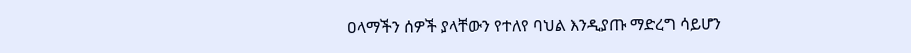ዐላማችን ሰዎች ያላቸውን የተለየ ባህል እንዲያጡ ማድረግ ሳይሆን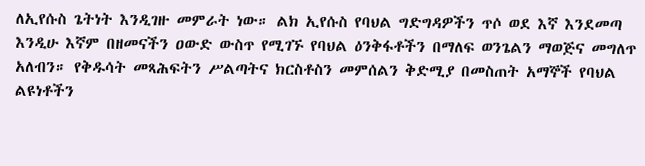ለኢየሱስ ጌትነት እንዲገዙ መምራት ነው። ልክ ኢየሱስ የባህል ግድግዳዎችን ጥሶ ወደ እኛ እንደመጣ እንዲሁ እኛም በዘመናችን ዐውድ ውስጥ የሚገኙ የባህል ዕንቅፋቶችን በማለፍ ወንጌልን ማወጅና መግለጥ አለብን። የቅዱሳት መጻሕፍትን ሥልጣትና ክርስቶስን መምሰልን ቅድሚያ በመስጠት አማኞች የባህል ልዩነቶችን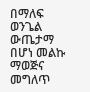በማለፍ ወንጌል ውጤታማ በሆነ መልኩ ማወጅና መግለጥ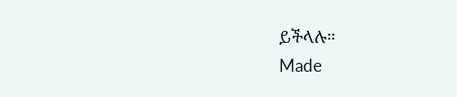ይችላሉ።
Made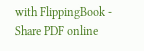with FlippingBook - Share PDF online